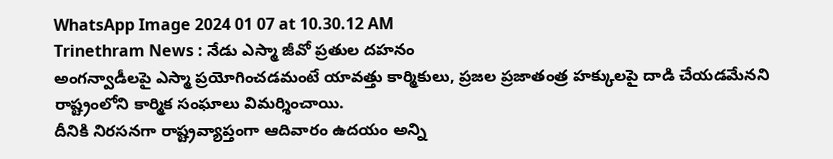WhatsApp Image 2024 01 07 at 10.30.12 AM
Trinethram News : నేడు ఎస్మా జీవో ప్రతుల దహనం
అంగన్వాడీలపై ఎస్మా ప్రయోగించడమంటే యావత్తు కార్మికులు, ప్రజల ప్రజాతంత్ర హక్కులపై దాడి చేయడమేనని రాష్ట్రంలోని కార్మిక సంఘాలు విమర్శించాయి.
దీనికి నిరసనగా రాష్ట్రవ్యాప్తంగా ఆదివారం ఉదయం అన్ని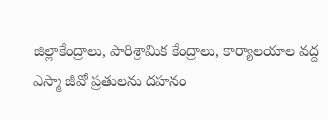జిల్లాకేంద్రాలు, పారిశ్రామిక కేంద్రాలు, కార్యాలయాల వద్ద ఎస్మా జీవో ప్రతులను దహనం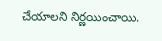చేయాలని నిర్ణయించాయి.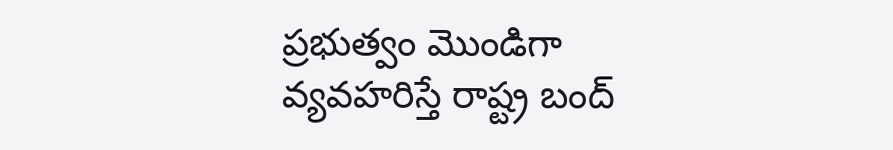ప్రభుత్వం మొండిగా వ్యవహరిస్తే రాష్ట్ర బంద్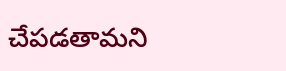చేపడతామని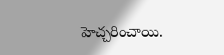హెచ్చరించాయి.